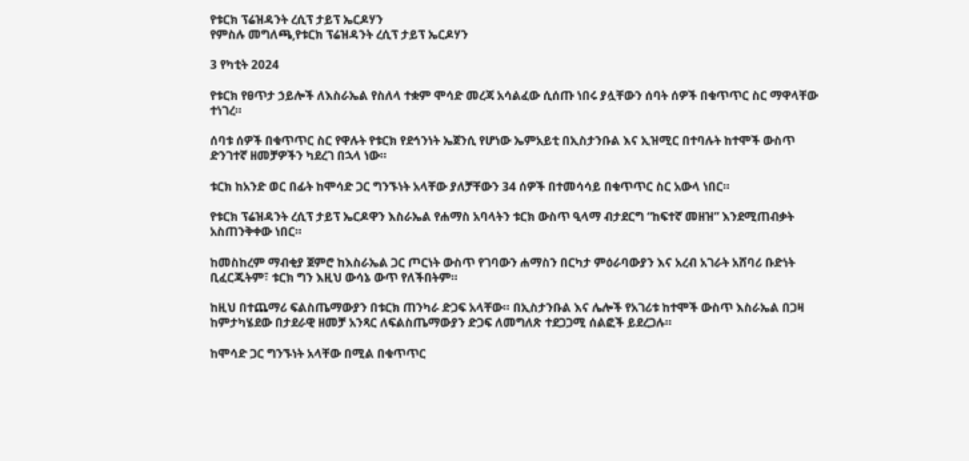የቱርክ ፕሬዝዳንት ረሲፕ ታይፕ ኤርዶሃን
የምስሉ መግለጫ,የቱርክ ፕሬዝዳንት ረሲፕ ታይፕ ኤርዶሃን

3 የካቲት 2024

የቱርክ የፀጥታ ኃይሎች ለእስራኤል የስለላ ተቋም ሞሳድ መረጃ አሳልፈው ሲሰጡ ነበሩ ያሏቸውን ሰባት ሰዎች በቁጥጥር ስር ማዋላቸው ተነገረ።

ሰባቱ ሰዎች በቁጥጥር ስር የዋሉት የቱርክ የደኅንነት ኤጀንሲ የሆነው ኤምአይቲ በኢስታንቡል እና ኢዝሚር በተባሉት ከተሞች ውስጥ ድንገተኛ ዘመቻዎችን ካደረገ በኋላ ነው።

ቱርክ ከአንድ ወር በፊት ከሞሳድ ጋር ግንኙነት አላቸው ያለቻቸውን 34 ሰዎች በተመሳሳይ በቁጥጥር ስር አውላ ነበር።

የቱርክ ፕሬዝዳንት ረሲፕ ታይፕ ኤርዶዋን እስራኤል የሐማስ አባላትን ቱርክ ውስጥ ዒላማ ብታደርግ “ከፍተኛ መዘዝ” እንደሚጠብቃት አስጠንቅቀው ነበር።

ከመስከረም ማብቂያ ጀምሮ ከእስራኤል ጋር ጦርነት ውስጥ የገባውን ሐማስን በርካታ ምዕራባውያን እና አረብ አገራት አሸባሪ ቡድነት ቢፈርጁትም፣ ቱርክ ግን እዚህ ውሳኔ ውጥ የለችበትም።

ከዚህ በተጨማሪ ፍልስጤማውያን በቱርክ ጠንካራ ድጋፍ አላቸው። በኢስታንቡል እና ሌሎች የአገሪቱ ከተሞች ውስጥ እስራኤል በጋዛ ከምታካሄደው በታደራዊ ዘመቻ አንጻር ለፍልስጤማውያን ድጋፍ ለመግለጽ ተደጋጋሚ ሰልፎች ይደረጋሉ።

ከሞሳድ ጋር ግንኙነት አላቸው በሚል በቁጥጥር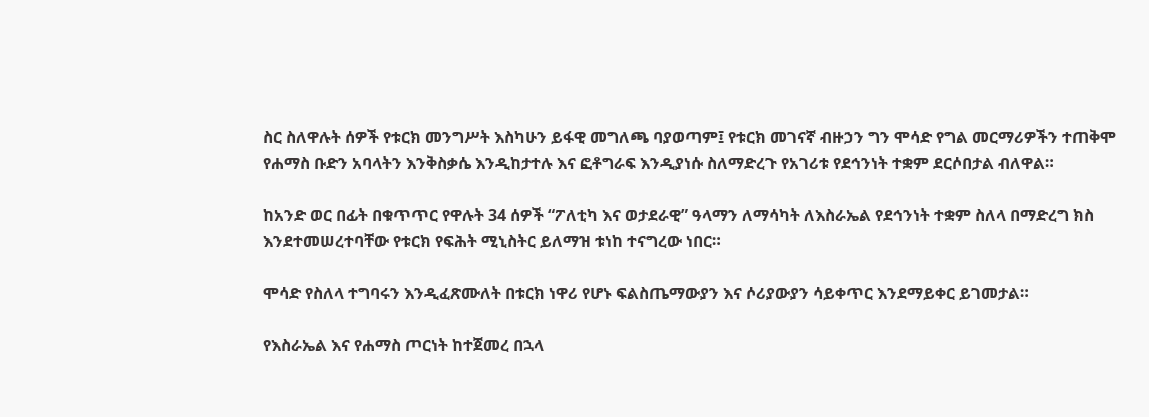ስር ስለዋሉት ሰዎች የቱርክ መንግሥት እስካሁን ይፋዊ መግለጫ ባያወጣም፤ የቱርክ መገናኛ ብዙኃን ግን ሞሳድ የግል መርማሪዎችን ተጠቅሞ የሐማስ ቡድን አባላትን እንቅስቃሴ እንዲከታተሉ እና ፎቶግራፍ እንዲያነሱ ስለማድረጉ የአገሪቱ የደኅንነት ተቋም ደርሶበታል ብለዋል።

ከአንድ ወር በፊት በቁጥጥር የዋሉት 34 ሰዎች “ፖለቲካ እና ወታደራዊ” ዓላማን ለማሳካት ለእስራኤል የደኅንነት ተቋም ስለላ በማድረግ ክስ እንደተመሠረተባቸው የቱርክ የፍሕት ሚኒስትር ይለማዝ ቱነከ ተናግረው ነበር።

ሞሳድ የስለላ ተግባሩን እንዲፈጽሙለት በቱርክ ነዋሪ የሆኑ ፍልስጤማውያን እና ሶሪያውያን ሳይቀጥር እንደማይቀር ይገመታል።

የእስራኤል እና የሐማስ ጦርነት ከተጀመረ በኋላ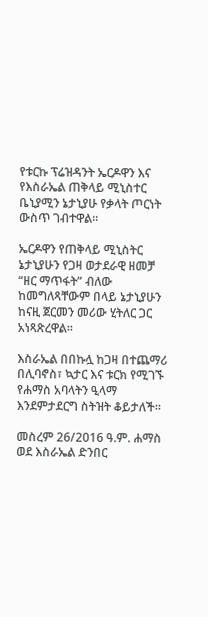የቱርኩ ፕሬዝዳንት ኤርዶዋን እና የእስራኤል ጠቅላይ ሚኒስተር ቤኒያሚን ኔታኒያሁ የቃላት ጦርነት ውስጥ ገብተዋል።

ኤርዶዋን የጠቅላይ ሚኒስትር ኔታኒያሁን የጋዛ ወታደራዊ ዘመቻ “ዘር ማጥፋት” ብለው ከመግለጻቸውም በላይ ኔታኒያሁን ከናዚ ጀርመን መሪው ሂትለር ጋር አነጻጽረዋል።

እስራኤል በበኩሏ ከጋዛ በተጨማሪ በሊባኖስ፣ ኳታር እና ቱርክ የሚገኙ የሐማስ አባላትን ዒላማ እንደምታደርግ ስትዝት ቆይታለች።

መስረም 26/2016 ዓ.ም. ሐማስ ወደ እስራኤል ድንበር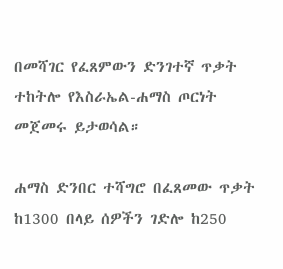በመሻገር የፈጸምውን ድንገተኛ ጥቃት ተከትሎ የእስራኤል-ሐማስ ጦርነት መጀመሩ ይታወሳል።

ሐማስ ድንበር ተሻግሮ በፈጸመው ጥቃት ከ1300 በላይ ሰዎችን ገድሎ ከ250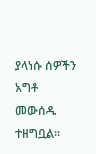ያላነሱ ሰዎችን አግቶ መውሰዱ ተዘግቧል።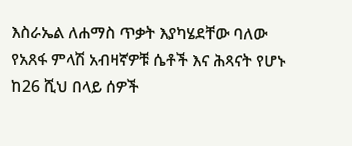እስራኤል ለሐማስ ጥቃት እያካሄደቸው ባለው የአጸፋ ምላሽ አብዛኛዎቹ ሴቶች እና ሕጻናት የሆኑ ከ26 ሺህ በላይ ሰዎች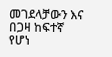መገደላቻውን እና በጋዛ ከፍተኛ የሆነ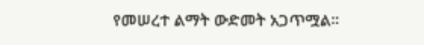የመሠረተ ልማት ውድመት አጋጥሟል።